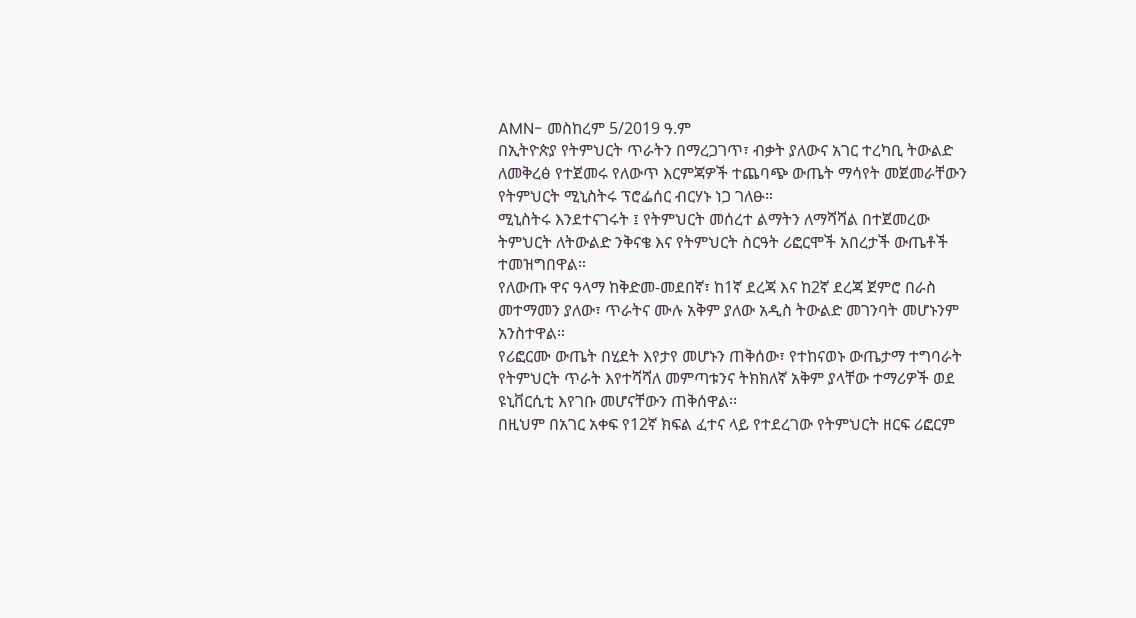AMN- መስከረም 5/2019 ዓ.ም
በኢትዮጵያ የትምህርት ጥራትን በማረጋገጥ፣ ብቃት ያለውና አገር ተረካቢ ትውልድ ለመቅረፅ የተጀመሩ የለውጥ እርምጃዎች ተጨባጭ ውጤት ማሳየት መጀመራቸውን የትምህርት ሚኒስትሩ ፕሮፌሰር ብርሃኑ ነጋ ገለፁ።
ሚኒስትሩ እንደተናገሩት ፤ የትምህርት መሰረተ ልማትን ለማሻሻል በተጀመረው ትምህርት ለትውልድ ንቅናቄ እና የትምህርት ስርዓት ሪፎርሞች አበረታች ውጤቶች ተመዝግበዋል።
የለውጡ ዋና ዓላማ ከቅድመ-መደበኛ፣ ከ1ኛ ደረጃ እና ከ2ኛ ደረጃ ጀምሮ በራስ መተማመን ያለው፣ ጥራትና ሙሉ አቅም ያለው አዲስ ትውልድ መገንባት መሆኑንም አንስተዋል።
የሪፎርሙ ውጤት በሂደት እየታየ መሆኑን ጠቅሰው፣ የተከናወኑ ውጤታማ ተግባራት የትምህርት ጥራት እየተሻሻለ መምጣቱንና ትክክለኛ አቅም ያላቸው ተማሪዎች ወደ ዩኒቨርሲቲ እየገቡ መሆናቸውን ጠቅሰዋል፡፡
በዚህም በአገር አቀፍ የ12ኛ ክፍል ፈተና ላይ የተደረገው የትምህርት ዘርፍ ሪፎርም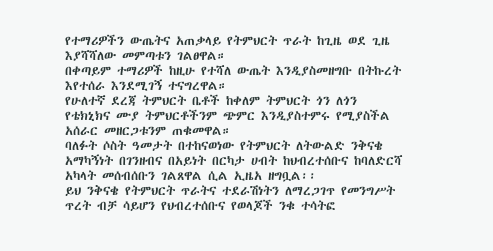የተማሪዎችን ውጤትና አጠቃላይ የትምህርት ጥራት ከጊዜ ወደ ጊዜ እያሻሻለው መምጣቱን ገልፀዋል።
በቀጣይም ተማሪዎች ከዚሁ የተሻለ ውጤት እንዲያስመዘግቡ በትኩረት እየተሰራ እንደሚገኝ ተናግረዋል።
የሁለተኛ ደረጃ ትምህርት ቤቶች ከቀለም ትምህርት ጎን ለጎን የቴክኒክና ሙያ ትምህርቶችንም ጭምር እንዲያስተምሩ የሚያስችል አሰራር መዘርጋቱንም ጠቁመዋል።
ባለፉት ሶስት ዓመታት በተከናወነው የትምህርት ለትውልድ ንቅናቄ አማካኝነት በገንዘብና በአይነት በርካታ ሀብት ከህብረተሰቡና ከባለድርሻ አካላት መሰብሰቡን ገልጸዋል ሲል ኢዜአ ዘግቧል፡፡
ይህ ንቅናቄ የትምህርት ጥራትና ተደራሽነትን ለማረጋገጥ የመንግሥት ጥረት ብቻ ሳይሆን የህብረተሰቡና የወላጆች ንቁ ተሳትፎ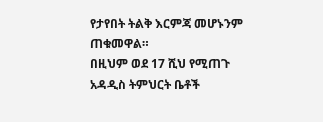የታየበት ትልቅ እርምጃ መሆኑንም ጠቁመዋል።
በዚህም ወደ 17 ሺህ የሚጠጉ አዳዲስ ትምህርት ቤቶች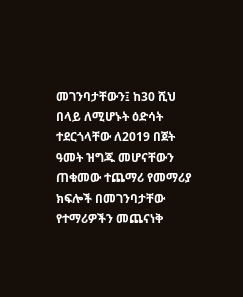መገንባታቸውን፤ ከ30 ሺህ በላይ ለሚሆኑት ዕድሳት ተደርጎላቸው ለ2019 በጀት ዓመት ዝግጁ መሆናቸውን ጠቁመው ተጨማሪ የመማሪያ ክፍሎች በመገንባታቸው የተማሪዎችን መጨናነቅ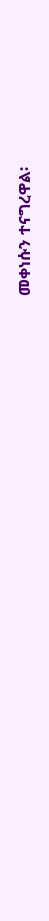መቀነሱን ተናግረዋል፡